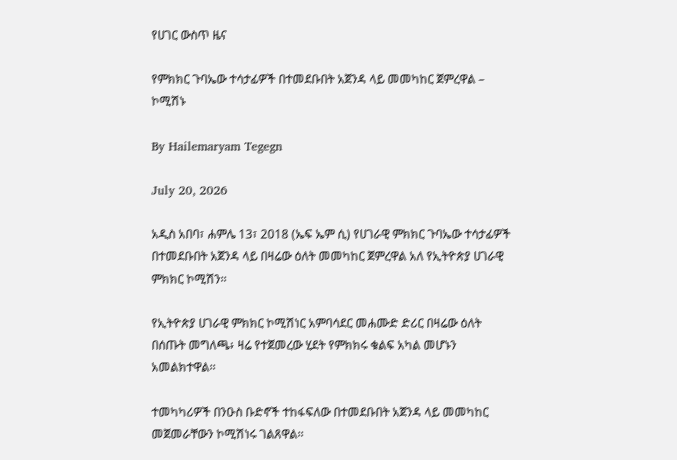የሀገር ውስጥ ዜና

የምክክር ጉባኤው ተሳታፊዎች በተመደቡበት አጀንዳ ላይ መመካከር ጀምረዋል – ኮሚሽኑ

By Hailemaryam Tegegn

July 20, 2026

አዲስ አበባ፣ ሐምሌ 13፣ 2018 (ኤፍ ኤም ሲ) የሀገራዊ ምክክር ጉባኤው ተሳታፊዎች በተመደቡበት አጀንዳ ላይ በዛሬው ዕለት መመካከር ጀምረዋል አለ የኢትዮጵያ ሀገራዊ ምክክር ኮሚሽን፡፡

የኢትዮጵያ ሀገራዊ ምክክር ኮሚሽነር አምባሳደር መሐሙድ ድሪር በዛሬው ዕለት በሰጡት መግለጫ፥ ዛሬ የተጀመረው ሂደት የምክክሩ ቁልፍ አካል መሆኑን አመልክተዋል፡፡

ተመካካሪዎች በንዑስ ቡድኖች ተከፋፍለው በተመደቡበት አጀንዳ ላይ መመካከር መጀመራቸውን ኮሚሽነሩ ገልጸዋል፡፡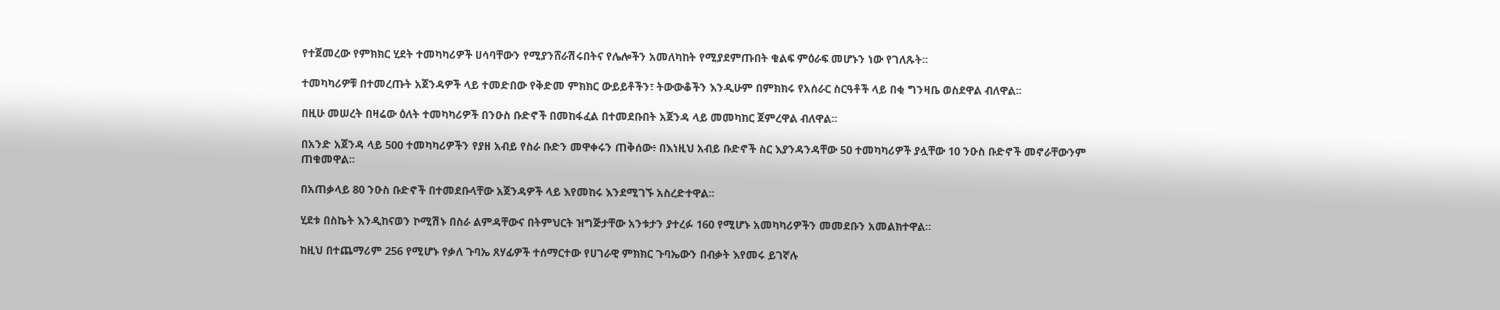የተጀመረው የምክክር ሂደት ተመካካሪዎች ሀሳባቸውን የሚያንሸራሽሩበትና የሌሎችን አመለካከት የሚያደምጡበት ቁልፍ ምዕራፍ መሆኑን ነው የገለጹት፡፡

ተመካካሪዎቹ በተመረጡት አጀንዳዎች ላይ ተመድበው የቅድመ ምክክር ውይይቶችን፣ ትውውቆችን እንዲሁም በምክክሩ የአሰራር ስርዓቶች ላይ በቂ ግንዛቤ ወስደዋል ብለዋል፡፡

በዚሁ መሠረት በዛሬው ዕለት ተመካካሪዎች በንዑስ ቡድኖች በመከፋፈል በተመደቡበት አጀንዳ ላይ መመካከር ጀምረዋል ብለዋል፡፡

በአንድ አጀንዳ ላይ 500 ተመካካሪዎችን የያዘ አብይ የስራ ቡድን መዋቀሩን ጠቅሰው፥ በእነዚህ አብይ ቡድኖች ስር እያንዳንዳቸው 50 ተመካካሪዎች ያሏቸው 10 ንዑስ ቡድኖች መኖራቸውንም ጠቁመዋል፡፡

በአጠቃላይ 80 ንዑስ ቡድኖች በተመደቡላቸው አጀንዳዎች ላይ እየመከሩ እንደሚገኙ አስረድተዋል፡፡

ሂደቱ በስኬት እንዲከናወን ኮሚሽኑ በስራ ልምዳቸውና በትምህርት ዝግጅታቸው አንቱታን ያተረፉ 160 የሚሆኑ አመካካሪዎችን መመደቡን አመልክተዋል፡፡

ከዚህ በተጨማሪም 256 የሚሆኑ የቃለ ጉባኤ ጸሃፊዎች ተሰማርተው የሀገራዊ ምክክር ጉባኤውን በብቃት እየመሩ ይገኛሉ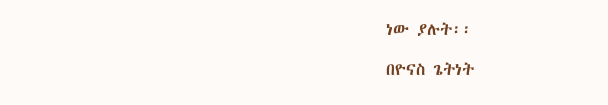ነው ያሉት፡፡

በዮናስ ጌትነት